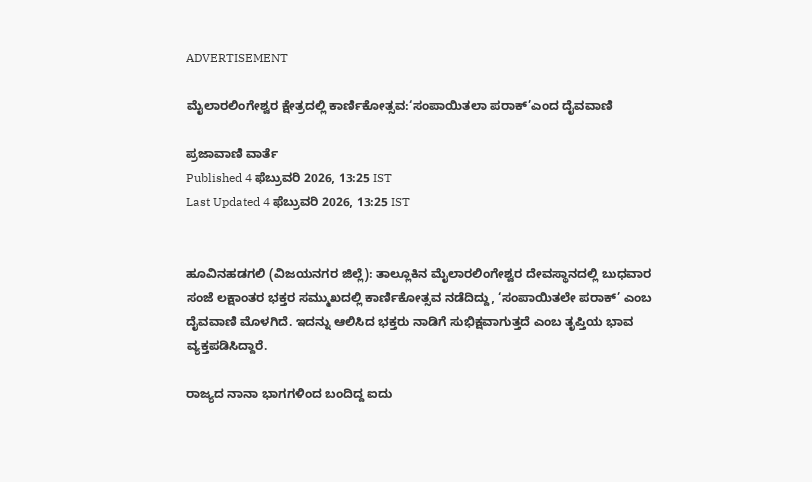ADVERTISEMENT

ಮೈಲಾರಲಿಂಗೇಶ್ವರ ಕ್ಷೇತ್ರದಲ್ಲಿ ಕಾರ್ಣಿಕೋತ್ಸವ:‘ಸಂಪಾಯಿತಲಾ ಪರಾಕ್‌’ಎಂದ ದೈವವಾಣಿ

ಪ್ರಜಾವಾಣಿ ವಾರ್ತೆ
Published 4 ಫೆಬ್ರುವರಿ 2026, 13:25 IST
Last Updated 4 ಫೆಬ್ರುವರಿ 2026, 13:25 IST


ಹೂವಿನಹಡಗಲಿ (ವಿಜಯನಗರ ಜಿಲ್ಲೆ): ತಾಲ್ಲೂಕಿನ ಮೈಲಾರಲಿಂಗೇಶ್ವರ ದೇವಸ್ಥಾನದಲ್ಲಿ ಬುಧವಾರ ಸಂಜೆ ಲಕ್ಷಾಂತರ ಭಕ್ತರ ಸಮ್ಮುಖದಲ್ಲಿ ಕಾರ್ಣಿಕೋತ್ಸವ ನಡೆದಿದ್ದು, ‘ಸಂಪಾಯಿತಲೇ ಪರಾಕ್‌’ ಎಂಬ ದೈವವಾಣಿ ಮೊಳಗಿದೆ. ಇದನ್ನು ಆಲಿಸಿದ ಭಕ್ತರು ನಾಡಿಗೆ ಸುಭಿಕ್ಷವಾಗುತ್ತದೆ ಎಂಬ ತೃಪ್ತಿಯ ಭಾವ ವ್ಯಕ್ತಪಡಿಸಿದ್ದಾರೆ.

ರಾಜ್ಯದ ನಾನಾ ಭಾಗಗಳಿಂದ ಬಂದಿದ್ದ ಐದು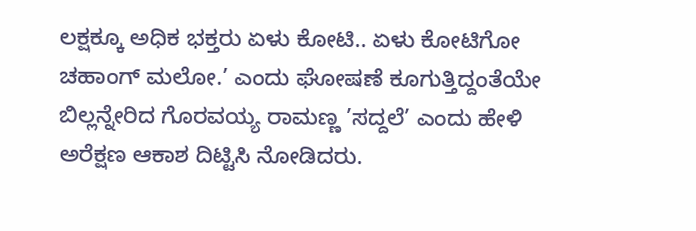ಲಕ್ಷಕ್ಕೂ ಅಧಿಕ ಭಕ್ತರು ಏಳು ಕೋಟಿ.. ಏಳು ಕೋಟಿಗೋ ಚಹಾಂಗ್ ಮಲೋ.’ ಎಂದು ಘೋಷಣೆ ಕೂಗುತ್ತಿದ್ದಂತೆಯೇ ಬಿಲ್ಲನ್ನೇರಿದ ಗೊರವಯ್ಯ ರಾಮಣ್ಣ ’ಸದ್ದಲೆ’ ಎಂದು ಹೇಳಿ ಅರೆಕ್ಷಣ ಆಕಾಶ ದಿಟ್ಟಿಸಿ ನೋಡಿದರು.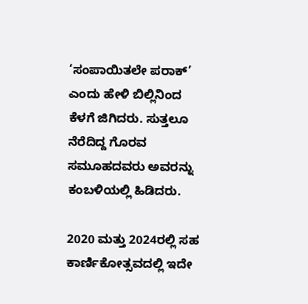‘ಸಂಪಾಯಿತಲೇ ಪರಾಕ್‌’ ಎಂದು ಹೇಳಿ ಬಿಲ್ಲಿನಿಂದ ಕೆಳಗೆ ಜಿಗಿದರು. ಸುತ್ತಲೂ ನೆರೆದಿದ್ದ ಗೊರವ ಸಮೂಹದವರು ಅವರನ್ನು ಕಂಬಳಿಯಲ್ಲಿ ಹಿಡಿದರು.

2020 ಮತ್ತು 2024ರಲ್ಲಿ ಸಹ ಕಾರ್ಣಿಕೋತ್ಸವದಲ್ಲಿ ಇದೇ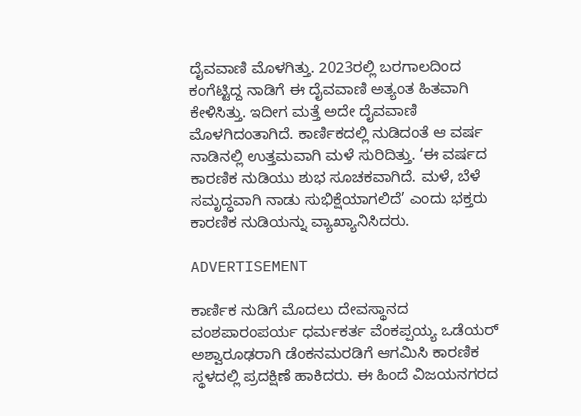ದೈವವಾಣಿ ಮೊಳಗಿತ್ತು. 2023ರಲ್ಲಿ ಬರಗಾಲದಿಂದ ಕಂಗೆಟ್ಟಿದ್ದ ನಾಡಿಗೆ ಈ ದೈವವಾಣಿ ಅತ್ಯಂತ ಹಿತವಾಗಿ ಕೇಳಿಸಿತ್ತು. ಇದೀಗ ಮತ್ತೆ ಅದೇ ದೈವವಾಣಿ ಮೊಳಗಿದಂತಾಗಿದೆ. ಕಾರ್ಣಿಕದಲ್ಲಿ ನುಡಿದಂತೆ ಆ ವರ್ಷ ನಾಡಿನಲ್ಲಿ ಉತ್ತಮವಾಗಿ ಮಳೆ ಸುರಿದಿತ್ತು. ‘ಈ ವರ್ಷದ ಕಾರಣಿಕ ನುಡಿಯು ಶುಭ ಸೂಚಕವಾಗಿದೆ. ಮಳೆ, ಬೆಳೆ ಸಮೃದ್ಧವಾಗಿ ನಾಡು ಸುಭಿಕ್ಷೆಯಾಗಲಿದೆ’ ಎಂದು ಭಕ್ತರು ಕಾರಣಿಕ ನುಡಿಯನ್ನು ವ್ಯಾಖ್ಯಾನಿಸಿದರು.

ADVERTISEMENT

ಕಾರ್ಣಿಕ ನುಡಿಗೆ ಮೊದಲು ದೇವಸ್ಥಾನದ ವಂಶಪಾರಂಪರ್ಯ ಧರ್ಮಕರ್ತ ವೆಂಕಪ್ಪಯ್ಯ ಒಡೆಯರ್ ಅಶ್ವಾರೂಢರಾಗಿ ಡೆಂಕನಮರಡಿಗೆ ಆಗಮಿಸಿ ಕಾರಣಿಕ ಸ್ಥಳದಲ್ಲಿ ಪ್ರದಕ್ಷಿಣೆ ಹಾಕಿದರು. ಈ ಹಿಂದೆ ವಿಜಯನಗರದ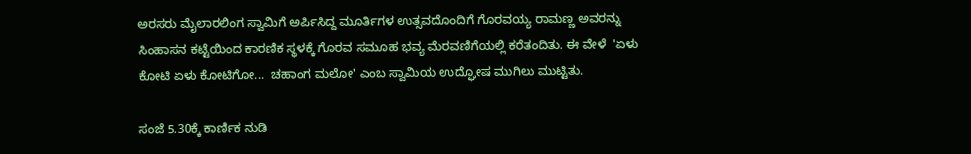ಅರಸರು ಮೈಲಾರಲಿಂಗ ಸ್ವಾಮಿಗೆ ಅರ್ಪಿಸಿದ್ದ ಮೂರ್ತಿಗಳ ಉತ್ಸವದೊಂದಿಗೆ ಗೊರವಯ್ಯ ರಾಮಣ್ಣ ಅವರನ್ನು ಸಿಂಹಾಸನ ಕಟ್ಟೆಯಿಂದ ಕಾರಣಿಕ ಸ್ಥಳಕ್ಕೆ ಗೊರವ ಸಮೂಹ ಭವ್ಯ ಮೆರವಣಿಗೆಯಲ್ಲಿ ಕರೆತಂದಿತು. ಈ ವೇಳೆ  'ಏಳು ಕೋಟಿ ಏಳು ಕೋಟಿಗೋ...  ಚಹಾಂಗ ಮಲೋ' ಎಂಬ ಸ್ವಾಮಿಯ ಉದ್ಘೋಷ ಮುಗಿಲು ಮುಟ್ಟಿತು.

ಸಂಜೆ 5.30ಕ್ಕೆ ಕಾರ್ಣಿಕ ನುಡಿ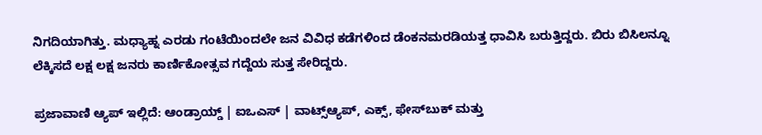ನಿಗದಿಯಾಗಿತ್ತು. ಮಧ್ಯಾಹ್ನ ಎರಡು ಗಂಟೆಯಿಂದಲೇ ಜನ ವಿವಿಧ ಕಡೆಗಳಿಂದ ಡೆಂಕನಮರಡಿಯತ್ತ ಧಾವಿಸಿ ಬರುತ್ತಿದ್ದರು. ಬಿರು ಬಿಸಿಲನ್ನೂ ಲೆಕ್ಕಿಸದೆ ಲಕ್ಷ ಲಕ್ಷ ಜನರು ಕಾರ್ಣಿಕೋತ್ಸವ ಗದ್ದೆಯ ಸುತ್ತ ಸೇರಿದ್ದರು.

ಪ್ರಜಾವಾಣಿ ಆ್ಯಪ್ ಇಲ್ಲಿದೆ: ಆಂಡ್ರಾಯ್ಡ್ | ಐಒಎಸ್ | ವಾಟ್ಸ್ಆ್ಯಪ್, ಎಕ್ಸ್, ಫೇಸ್‌ಬುಕ್ ಮತ್ತು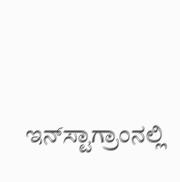ಇನ್‌ಸ್ಟಾಗ್ರಾಂನಲ್ಲಿ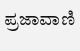ಪ್ರಜಾವಾಣಿ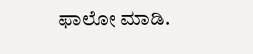ಫಾಲೋ ಮಾಡಿ.